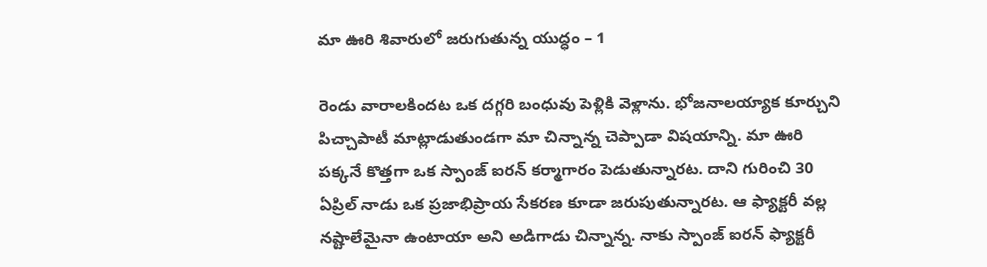మా ఊరి శివారులో జరుగుతున్న యుద్ధం – 1

రెండు వారాలకిందట ఒక దగ్గరి బంధువు పెళ్లికి వెళ్లాను. భోజనాలయ్యాక కూర్చుని పిచ్చాపాటీ మాట్లాడుతుండగా మా చిన్నాన్న చెప్పాడా విషయాన్ని. మా ఊరి పక్కనే కొత్తగా ఒక స్పాంజ్ ఐరన్ కర్మాగారం పెడుతున్నారట. దాని గురించి 30 ఏప్రిల్ నాడు ఒక ప్రజాభిప్రాయ సేకరణ కూడా జరుపుతున్నారట. ఆ ఫ్యాక్టరీ వల్ల నష్టాలేమైనా ఉంటాయా అని అడిగాడు చిన్నాన్న. నాకు స్పాంజ్ ఐరన్ ఫ్యాక్టరీ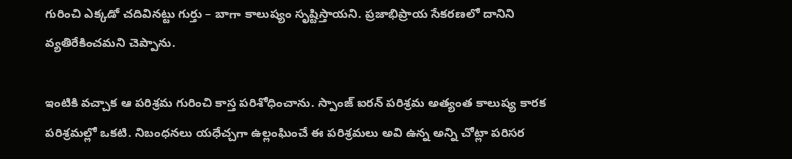గురించి ఎక్కడో చదివినట్టు గుర్తు – బాగా కాలుష్యం సృష్టిస్తాయని. ప్రజాభిప్రాయ సేకరణలో దానిని వ్యతిరేకించమని చెప్పాను.

ఇంటికి వచ్చాక ఆ పరిశ్రమ గురించి కాస్త పరిశోధించాను. స్పాంజ్ ఐరన్ పరిశ్రమ అత్యంత కాలుష్య కారక పరిశ్రమల్లో ఒకటి. నిబంధనలు యధేచ్చగా ఉల్లంఘించే ఈ పరిశ్రమలు అవి ఉన్న అన్ని చోట్లా పరిసర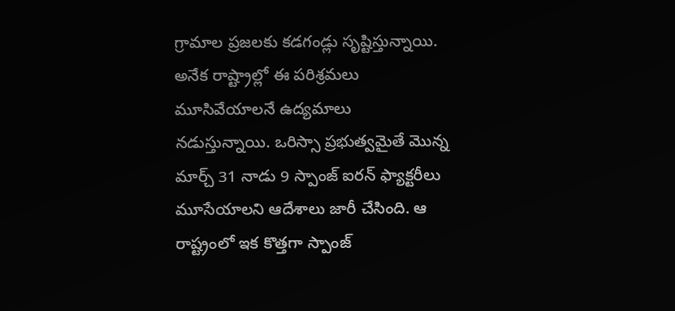గ్రామాల ప్రజలకు కడగండ్లు సృష్టిస్తున్నాయి. అనేక రాష్ట్రాల్లో ఈ పరిశ్రమలు మూసివేయాలనే ఉద్యమాలు నడుస్తున్నాయి. ఒరిస్సా ప్రభుత్వమైతే మొన్న మార్చ్ 31 నాడు 9 స్పాంజ్ ఐరన్ ఫ్యాక్టరీలు మూసేయాలని ఆదేశాలు జారీ చేసింది. ఆ రాష్ట్రంలో ఇక కొత్తగా స్పాంజ్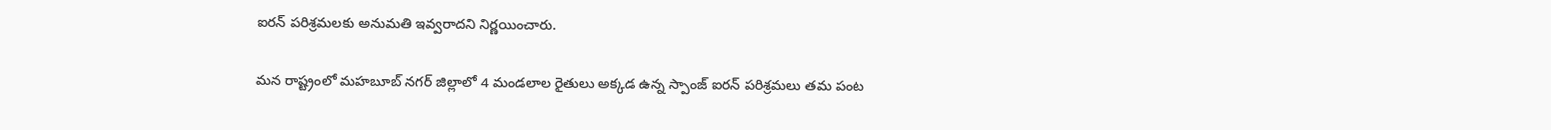ఐరన్ పరిశ్రమలకు అనుమతి ఇవ్వరాదని నిర్ణయించారు.

మన రాష్ట్రంలో మహబూబ్ నగర్ జిల్లాలో 4 మండలాల రైతులు అక్కడ ఉన్న స్పాంజ్ ఐరన్ పరిశ్రమలు తమ పంట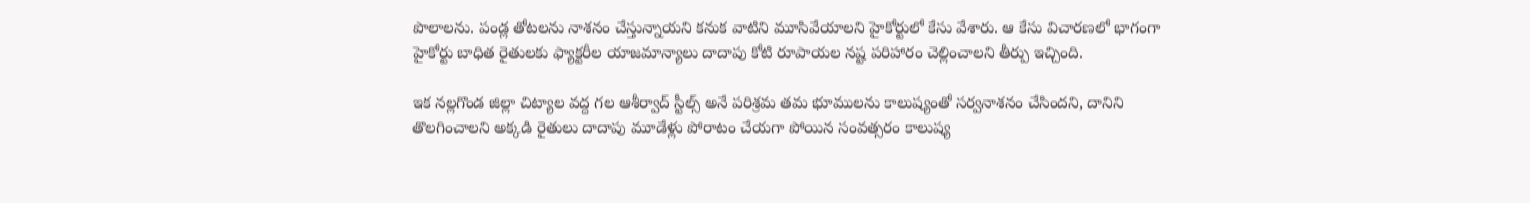పొలాలను. పండ్ల తోటలను నాశనం చేస్తున్నాయని కనుక వాటిని మూసివేయాలని హైకోర్టులో కేసు వేశారు. ఆ కేసు విచారణలో భాగంగా హైకోర్టు బాధిత రైతులకు ఫ్యాక్టరీల యాజమాన్యాలు దాదాపు కోటి రూపాయల నష్ట పరిహారం చెల్లించాలని తీర్పు ఇచ్చింది.

ఇక నల్లగొండ జిల్లా చిట్యాల వద్ద గల ఆశీర్వాద్ స్టీల్స్ అనే పరిశ్రమ తమ భూములను కాలుష్యంతో సర్వనాశనం చేసిందని, దానిని తొలగించాలని అక్కడి రైతులు దాదాపు మూడేళ్లు పోరాటం చేయగా పోయిన సంవత్సరం కాలుష్య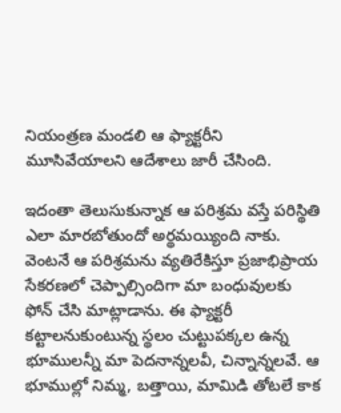నియంత్రణ మండలి ఆ ఫ్యాక్టరీని మూసివేయాలని ఆదేశాలు జారీ చేసింది.

ఇదంతా తెలుసుకున్నాక ఆ పరిశ్రమ వస్తే పరిస్థితి ఎలా మారబోతుందో అర్థమయ్యింది నాకు. వెంటనే ఆ పరిశ్రమను వ్యతిరేకిస్తూ ప్రజాభిప్రాయ సేకరణలో చెప్పాల్సిందిగా మా బంధువులకు ఫోన్ చేసి మాట్లాడాను. ఈ ఫ్యాక్టరీ కట్టాలనుకుంటున్న స్థలం చుట్టుపక్కల ఉన్న భూములన్నీ మా పెదనాన్నలవీ, చిన్నాన్నలవే. ఆ భూముల్లో నిమ్మ, బత్తాయి, మామిడి తోటలే కాక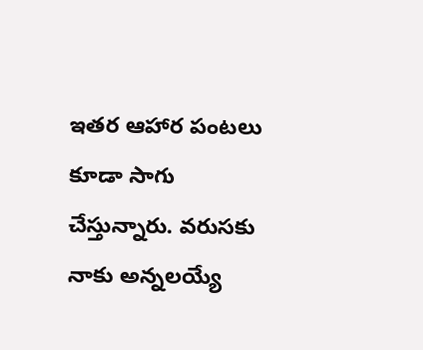ఇతర ఆహార పంటలు కూడా సాగు చేస్తున్నారు. వరుసకు నాకు అన్నలయ్యే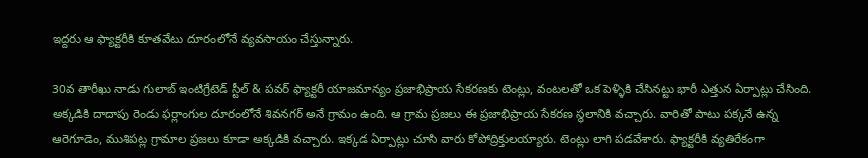ఇద్దరు ఆ ఫ్యాక్టరీకి కూతవేటు దూరంలోనే వ్యవసాయం చేస్తున్నారు.

30వ తారీఖు నాడు గులాబ్ ఇంటిగ్రేటెడ్ స్టీల్ & పవర్ ఫ్యాక్టరీ యాజమాన్యం ప్రజాభిప్రాయ సేకరణకు టెంట్లు, వంటలతో ఒక పెళ్ళికి చేసినట్టు భారీ ఎత్తున ఏర్పాట్లు చేసింది. అక్కడికి దాదాపు రెండు ఫర్లాంగుల దూరంలోనే శివనగర్ అనే గ్రామం ఉంది. ఆ గ్రామ ప్రజలు ఈ ప్రజాభిప్రాయ సేకరణ స్థలానికి వచ్చారు. వారితో పాటు పక్కనే ఉన్న ఆరెగూడెం, ముశిపట్ల గ్రామాల ప్రజలు కూడా అక్కడికి వచ్చారు. ఇక్కడ ఏర్పాట్లు చూసి వారు కోపోద్రిక్తులయ్యారు. టెంట్లు లాగి పడవేశారు. ఫ్యాక్టరీకి వ్యతిరేకంగా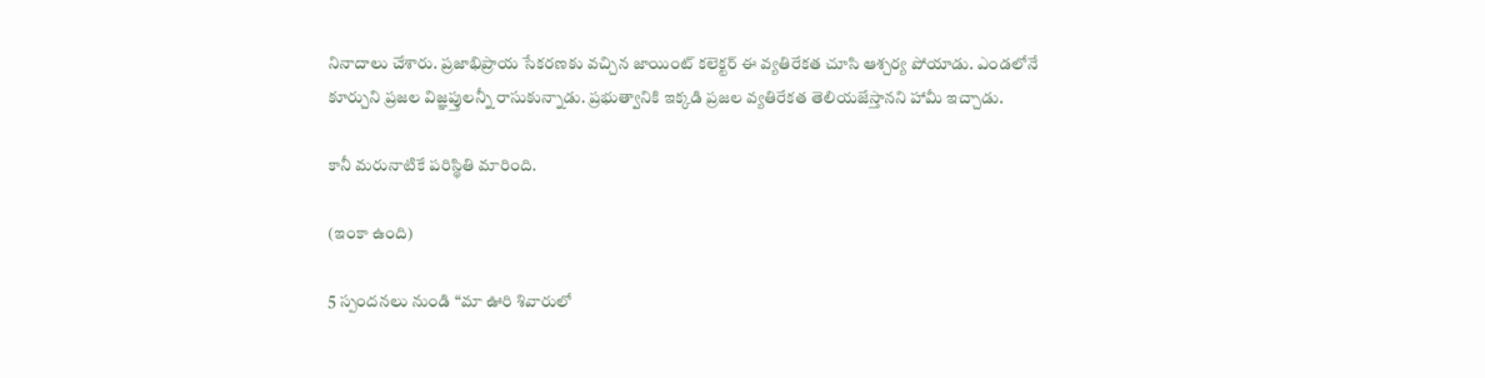నినాదాలు చేశారు. ప్రజాభిప్రాయ సేకరణకు వచ్చిన జాయింట్ కలెక్టర్ ఈ వ్యతిరేకత చూసి ఆశ్చర్య పోయాడు. ఎండలోనే కూర్చుని ప్రజల విజ్ఞప్తులన్నీ రాసుకున్నాడు. ప్రభుత్వానికి ఇక్కడి ప్రజల వ్యతిరేకత తెలియజేస్తానని హామీ ఇచ్చాడు.

కానీ మరునాటికే పరిస్థితి మారింది.

(ఇంకా ఉంది)

5 స్పందనలు నుండి “మా ఊరి శివారులో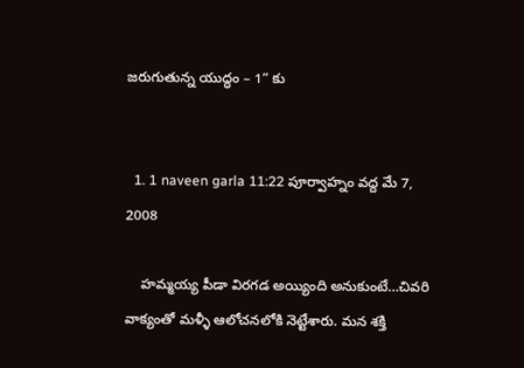జరుగుతున్న యుద్ధం – 1” కు


  1. 1 naveen garla 11:22 పూర్వాహ్నం వద్ద మే 7, 2008

    హమ్మయ్య పీడా విరగడ అయ్యింది అనుకుంటే…చివరి వాక్యంతో మళ్ళీ ఆలోచనలోకి నెట్టేశారు. మన శక్తి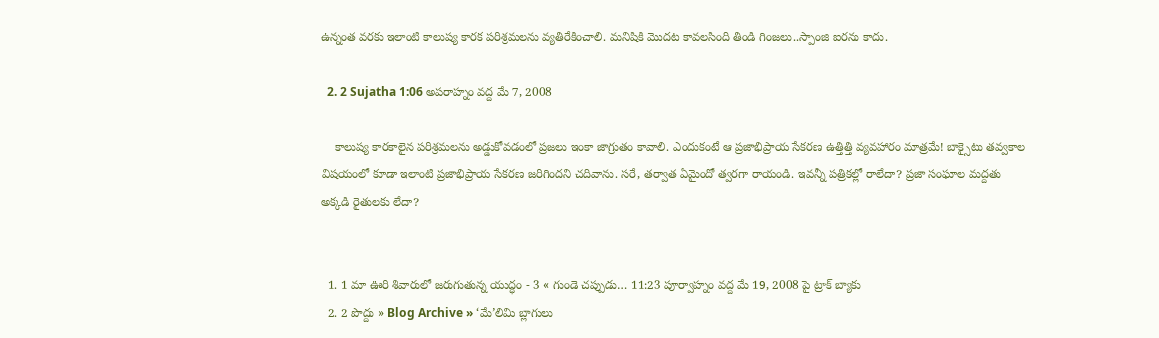ఉన్నంత వరకు ఇలాంటి కాలుష్య కారక పరిశ్రమలను వ్యతిరేకించాలి. మనిషికి మొదట కావలసింది తిండి గింజలు..స్పాంజి ఐరను కాదు.

  2. 2 Sujatha 1:06 అపరాహ్నం వద్ద మే 7, 2008

    కాలుష్య కారకాలైన పరిశ్రమలను అడ్డుకోవడంలో ప్రజలు ఇంకా జాగ్రుతం కావాలి. ఎందుకంటే ఆ ప్రజాభిప్రాయ సేకరణ ఉత్తిత్తి వ్యవహారం మాత్రమే! బాక్సైటు తవ్వకాల విషయంలో కూడా ఇలాంటి ప్రజాభిప్రాయ సేకరణ జరిగిందని చదివాను. సరే, తర్వాత ఏమైందో త్వరగా రాయండి. ఇవన్నీ పత్రికల్లో రాలేదా? ప్రజా సంఘాల మద్దతు అక్కడి రైతులకు లేదా?


  1. 1 మా ఊరి శివారులో జరుగుతున్న యుద్ధం - 3 « గుండె చప్పుడు… 11:23 పూర్వాహ్నం వద్ద మే 19, 2008 పై ట్రాక్ బ్యాకు
  2. 2 పొద్దు » Blog Archive » ‘మే’లిమి బ్లాగులు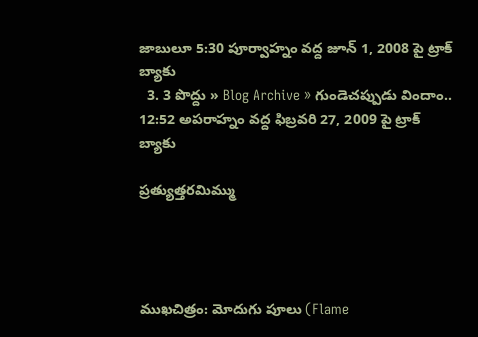జాబులూ 5:30 పూర్వాహ్నం వద్ద జూన్ 1, 2008 పై ట్రాక్ బ్యాకు
  3. 3 పొద్దు » Blog Archive » గుండెచప్పుడు విందాం.. 12:52 అపరాహ్నం వద్ద ఫిబ్రవరి 27, 2009 పై ట్రాక్ బ్యాకు

ప్రత్యుత్తరమిమ్ము




ముఖచిత్రం: మోదుగు పూలు (Flame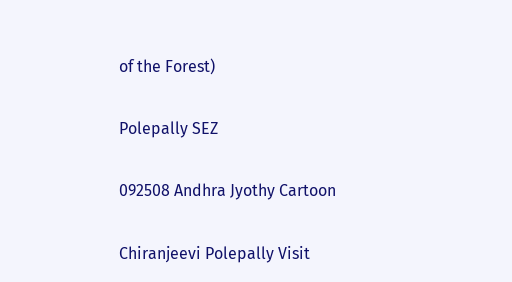of the Forest)

Polepally SEZ

092508 Andhra Jyothy Cartoon

Chiranjeevi Polepally Visit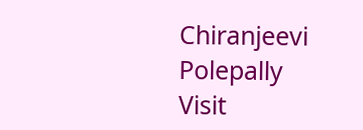Chiranjeevi Polepally Visit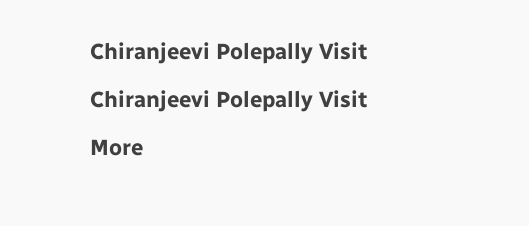Chiranjeevi Polepally Visit

Chiranjeevi Polepally Visit

More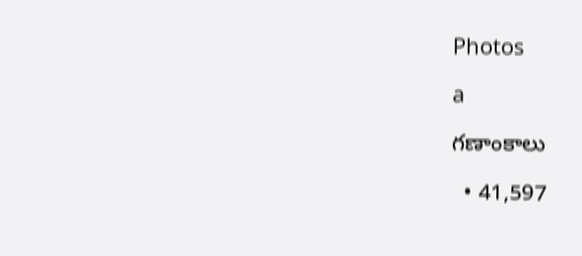Photos

a

గణాంకాలు

  • 41,597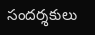సందర్శకులు